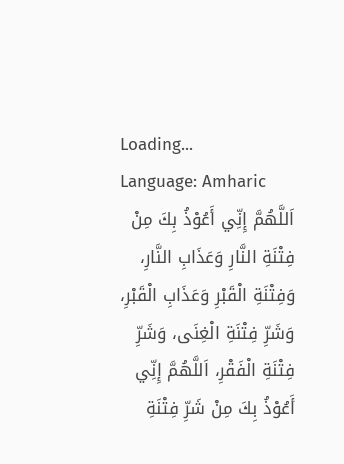Loading...
Language: Amharic
اَللَّهُمَّ إِنِّي أَعُوْذُ بِكَ مِنْ فِتْنَةِ النَّارِ وَعَذَابِ النَّارِ، وَفِتْنَةِ الْقَبْرِ وَعَذَابِ الْقَبْرِ، وَشَرِّ فِتْنَةِ الْغِنَى، وَشَرِّ فِتْنَةِ الْفَقْرِ، اَللَّهُمَّ إِنِّي أَعُوْذُ بِكَ مِنْ شَرِّ فِتْنَةِ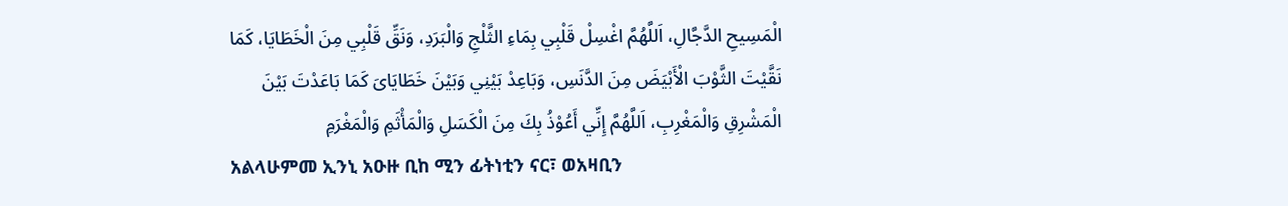الْمَسِيحِ الدَّجَّالِ، اَللَّهُمَّ اغْسِلْ قَلْبِي بِمَاءِ الثَّلْجِ وَالْبَرَدِ، وَنَقِّ قَلْبِي مِنَ الْخَطَايَا، كَمَا نَقَّيْتَ الثَّوْبَ الْأَبْيَضَ مِنَ الدَّنَسِ، وَبَاعِدْ بَيْنِي وَبَيْنَ خَطَايَاىَ كَمَا بَاعَدْتَ بَيْنَ الْمَشْرِقِ وَالْمَغْرِبِ، اَللَّهُمَّ إِنِّي أَعُوْذُ بِكَ مِنَ الْكَسَلِ وَالْمَأْثَمِ وَالْمَغْرَمِ
አልላሁምመ ኢንኒ አዑዙ ቢከ ሚን ፊትነቲን ናር፣ ወአዛቢን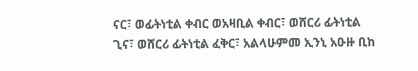ናር፣ ወፊትነቲል ቀብር ወአዛቢል ቀብር፣ ወሸርሪ ፊትነቲል ጊና፣ ወሸርሪ ፊትነቲል ፈቅር፣ አልላሁምመ ኢንኒ አዑዙ ቢከ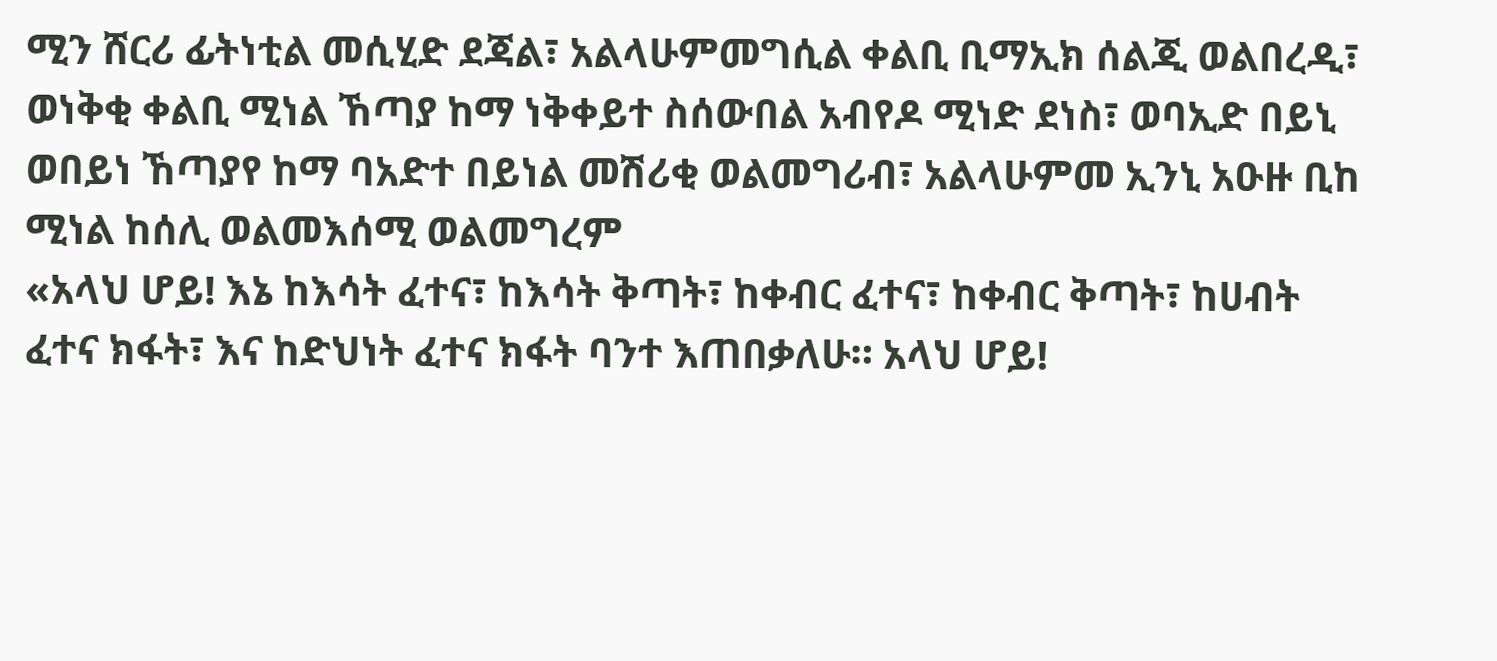ሚን ሸርሪ ፊትነቲል መሲሂድ ደጃል፣ አልላሁምመግሲል ቀልቢ ቢማኢክ ሰልጂ ወልበረዲ፣ ወነቅቂ ቀልቢ ሚነል ኸጣያ ከማ ነቅቀይተ ስሰውበል አብየዶ ሚነድ ደነስ፣ ወባኢድ በይኒ ወበይነ ኸጣያየ ከማ ባአድተ በይነል መሽሪቂ ወልመግሪብ፣ አልላሁምመ ኢንኒ አዑዙ ቢከ ሚነል ከሰሊ ወልመእሰሚ ወልመግረም
«አላህ ሆይ! እኔ ከእሳት ፈተና፣ ከእሳት ቅጣት፣ ከቀብር ፈተና፣ ከቀብር ቅጣት፣ ከሀብት ፈተና ክፋት፣ እና ከድህነት ፈተና ክፋት ባንተ እጠበቃለሁ። አላህ ሆይ!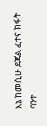እኔ ከመሲሁ ደጃል ፈተና ክፋት ባንተ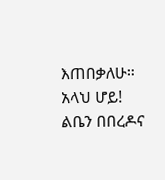እጠበቃለሁ። አላህ ሆይ! ልቤን በበረዶና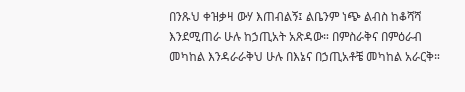በንጹህ ቀዝቃዛ ውሃ እጠብልኝ፤ ልቤንም ነጭ ልብስ ከቆሻሻ እንደሚጠራ ሁሉ ከኃጢአት አጽዳው። በምስራቅና በምዕራብ መካከል እንዳራራቅህ ሁሉ በእኔና በኃጢአቶቼ መካከል አራርቅ።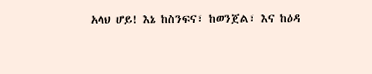አላህ ሆይ! እኔ ከስንፍና፣ ከወንጀል፣ እና ከዕዳ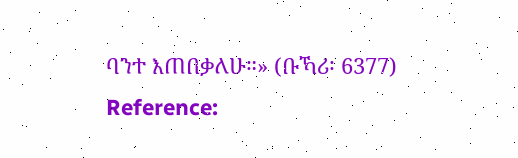ባንተ እጠበቃለሁ።» (ቡኻሪ፡ 6377)
Reference: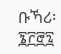ቡኻሪ፡ ፮፫፸፯